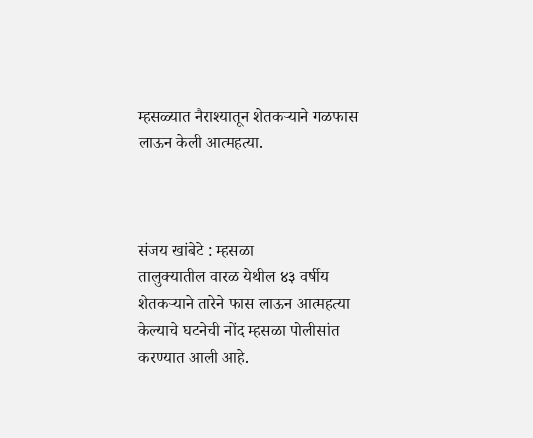म्हसळ्यात नैराश्यातून शेतकऱ्याने गळफास लाऊन केली आत्महत्या.



संजय खांबेटे : म्हसळा
तालुक्यातील वारळ येथील ४३ वर्षीय शेतकऱ्याने तारेने फास लाऊन आत्महत्या केल्याचे घटनेची नोंद म्हसळा पोलीसांत करण्यात आली आहे.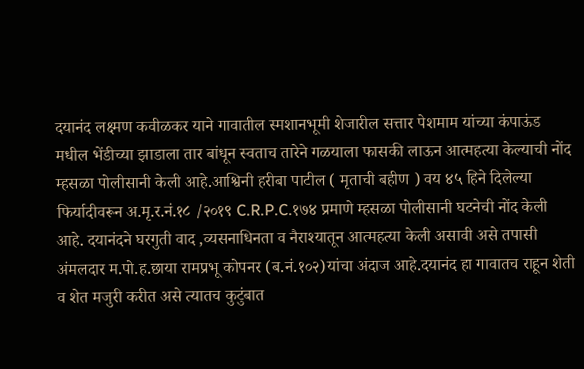दयानंद लक्ष्मण कवीळकर याने गावातील स्मशानभूमी शेजारील सत्तार पेशमाम यांच्या कंपाऊंड मधील भेंडीच्या झाडाला तार बांधून स्वताच तारेने गळयाला फासकी लाऊन आत्महत्या केल्याची नोंद म्हसळा पोलीसानी केली आहे.आश्विनी हरीबा पाटील ( मृताची बहीण ) वय ४५ हिने दिलेल्या फिर्यादीवरून अ.मृ.र.नं.१८ /२०१९ C.R.P.C.१७४ प्रमाणे म्हसळा पोलीसानी घटनेची नोंद केली आहे. दयानंदने घरगुती वाद ,व्यसनाधिनता व नैराश्यातून आत्महत्या केली असावी असे तपासी अंमलदार म.पो.ह.छाया रामप्रभू कोपनर (ब.नं.१०२)यांचा अंदाज आहे.दयानंद हा गावातच राहून शेती व शेत मजुरी करीत असे त्यातच कुटुंबात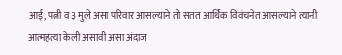आई, पत्नी व ३ मुले असा परिवार आसल्याने तो सतत आर्थिक विवंचनेत आसल्याने त्यानी आत्महत्या केली असावी असा अंदाज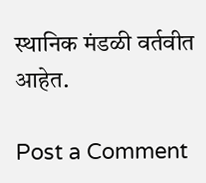स्थानिक मंडळी वर्तवीत आहेत.

Post a Comment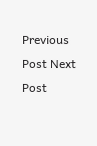Previous Post Next Post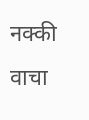नक्की वाचा